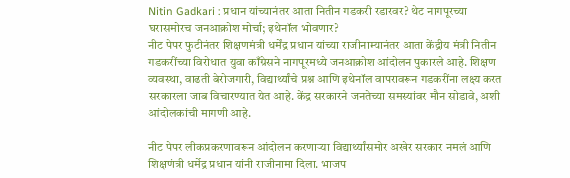Nitin Gadkari : प्रधान यांच्यानंतर आता नितीन गडकरी रडारवर? थेट नागपूरच्या घरासमोरच जनआक्रोश मोर्चा; इथेनॉल भोवणार?
नीट पेपर फुटीनंतर शिक्षणमंत्री धर्मेंद्र प्रधान यांच्या राजीनाम्यानंतर आता केंद्रीय मंत्री नितीन गडकरींच्या विरोधात युवा काँग्रेसने नागपूरमध्ये जनआक्रोश आंदोलन पुकारले आहे. शिक्षण व्यवस्था, वाढती बेरोजगारी, विद्यार्थ्यांचे प्रश्न आणि इथेनॉल वापरावरून गडकरींना लक्ष्य करत सरकारला जाब विचारण्यात येत आहे. केंद्र सरकारने जनतेच्या समस्यांवर मौन सोडावे, अशी आंदोलकांची मागणी आहे.

नीट पेपर लीकप्रकरणावरून आंदोलन करणाऱ्या विद्यार्थ्यांसमोर अखेर सरकार नमलं आणि शिक्षणंत्री धर्मेद्र प्रधान यांनी राजीनामा दिला. भाजप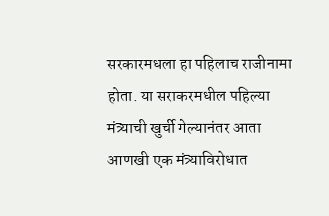सरकारमधला हा पहिलाच राजीनामा होता. या सराकरमधील पहिल्या मंत्र्याची खुर्ची गेल्यानंतर आता आणखी एक मंत्र्याविरोधात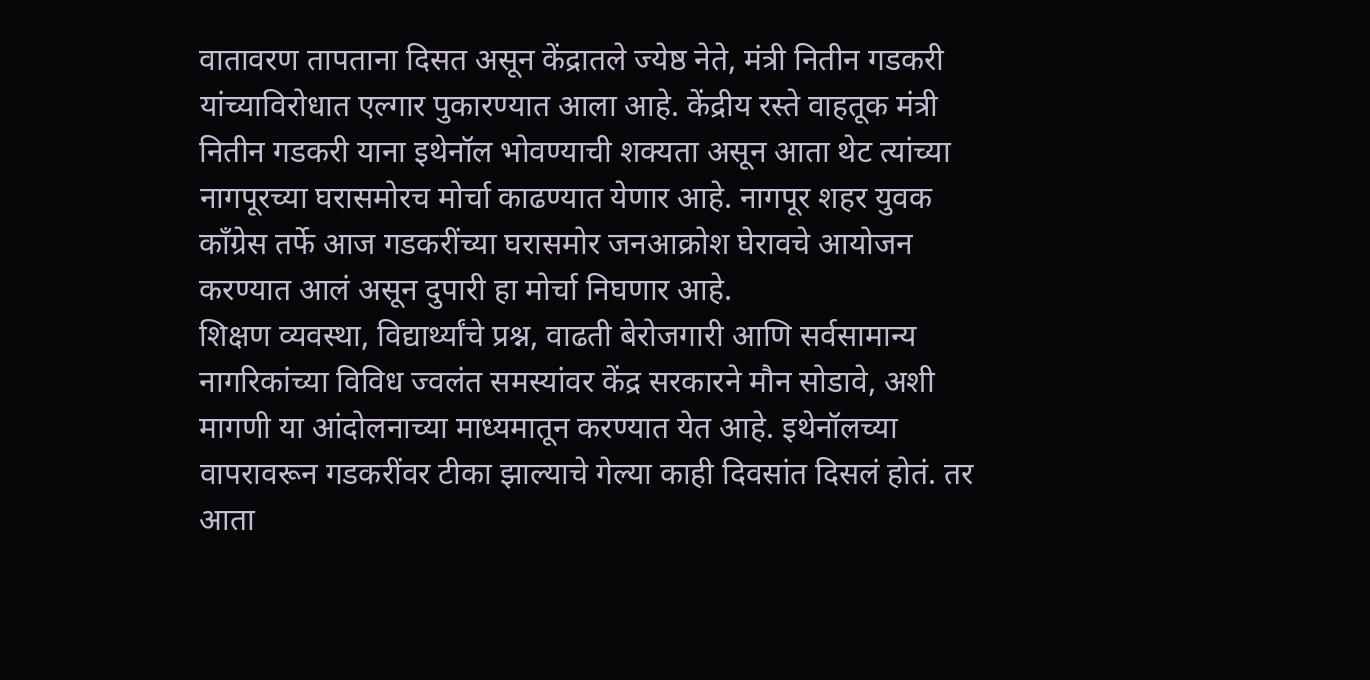वातावरण तापताना दिसत असून केंद्रातले ज्येष्ठ नेते, मंत्री नितीन गडकरी यांच्याविरोधात एल्गार पुकारण्यात आला आहे. केंद्रीय रस्ते वाहतूक मंत्री नितीन गडकरी याना इथेनॉल भोवण्याची शक्यता असून आता थेट त्यांच्या नागपूरच्या घरासमोरच मोर्चा काढण्यात येणार आहे. नागपूर शहर युवक काँग्रेस तर्फे आज गडकरींच्या घरासमोर जनआक्रोश घेरावचे आयोजन करण्यात आलं असून दुपारी हा मोर्चा निघणार आहे.
शिक्षण व्यवस्था, विद्यार्थ्यांचे प्रश्न, वाढती बेरोजगारी आणि सर्वसामान्य नागरिकांच्या विविध ज्वलंत समस्यांवर केंद्र सरकारने मौन सोडावे, अशी मागणी या आंदोलनाच्या माध्यमातून करण्यात येत आहे. इथेनॉलच्या वापरावरून गडकरींवर टीका झाल्याचे गेल्या काही दिवसांत दिसलं होतं. तर आता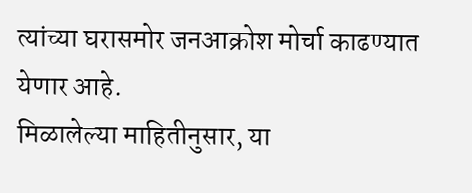त्यांच्या घरासमोर जनआक्रोश मोर्चा काढण्यात येणार आहे.
मिळालेल्या माहितीनुसार, या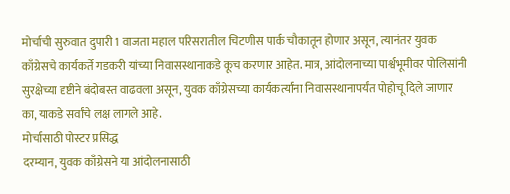मोर्चाची सुरुवात दुपारी 1 वाजता महाल परिसरातील चिटणीस पार्क चौकातून होणार असून, त्यानंतर युवक काँग्रेसचे कार्यकर्ते गडकरी यांच्या निवासस्थानाकडे कूच करणार आहेत. मात्र, आंदोलनाच्या पार्श्वभूमीवर पोलिसांनी सुरक्षेच्या दृष्टीने बंदोबस्त वाढवला असून, युवक काँग्रेसच्या कार्यकर्त्यांना निवासस्थानापर्यंत पोहोचू दिले जाणार का, याकडे सर्वांचे लक्ष लागले आहे.
मोर्चासाठी पोस्टर प्रसिद्ध
दरम्यान, युवक काँग्रेसने या आंदोलनासाठी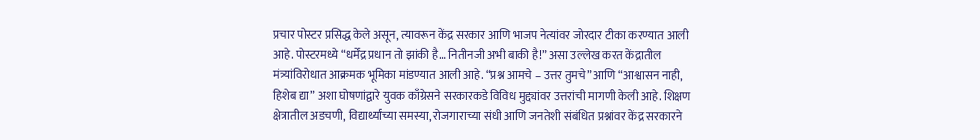प्रचार पोस्टर प्रसिद्ध केले असून, त्यावरून केंद्र सरकार आणि भाजप नेत्यांवर जोरदार टीका करण्यात आली आहे. पोस्टरमध्ये “धर्मेंद्र प्रधान तो झांकी है… नितीनजी अभी बाकी है!” असा उल्लेख करत केंद्रातील मंत्र्यांविरोधात आक्रमक भूमिका मांडण्यात आली आहे. “प्रश्न आमचे – उत्तर तुमचे” आणि “आश्वासन नाही, हिशेब द्या” अशा घोषणांद्वारे युवक काँग्रेसने सरकारकडे विविध मुद्द्यांवर उत्तरांची मागणी केली आहे. शिक्षण क्षेत्रातील अडचणी, विद्यार्थ्यांच्या समस्या, रोजगाराच्या संधी आणि जनतेशी संबंधित प्रश्नांवर केंद्र सरकारने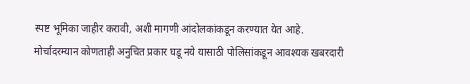स्पष्ट भूमिका जाहीर करावी, अशी मागणी आंदोलकांकडून करण्यात येत आहे.
मोर्चादरम्यान कोणताही अनुचित प्रकार घडू नये यासाठी पोलिसांकडून आवश्यक खबरदारी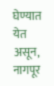घेण्यात येत असून, नागपूर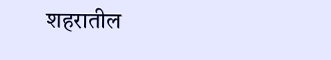शहरातील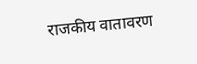राजकीय वातावरण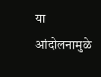या आंदोलनामुळे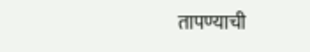तापण्याची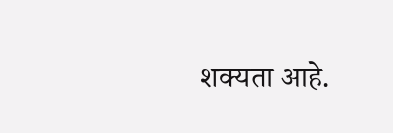शक्यता आहे.